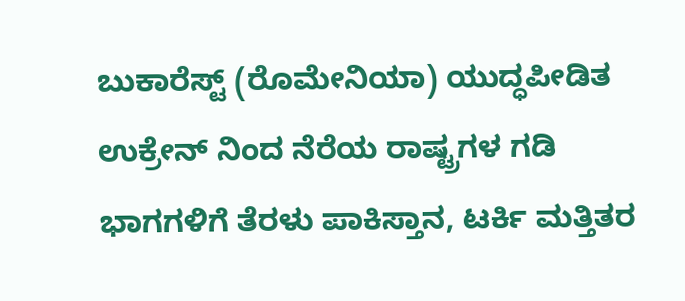ಬುಕಾರೆಸ್ಟ್ (ರೊಮೇನಿಯಾ) ಯುದ್ಧಪೀಡಿತ ಉಕ್ರೇನ್ ನಿಂದ ನೆರೆಯ ರಾಷ್ಟ್ರಗಳ ಗಡಿ ಭಾಗಗಳಿಗೆ ತೆರಳು ಪಾಕಿಸ್ತಾನ, ಟರ್ಕಿ ಮತ್ತಿತರ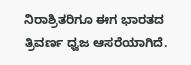ನಿರಾಶ್ರಿತರಿಗೂ ಈಗ ಭಾರತದ ತ್ರಿವರ್ಣ ಧ್ವಜ ಆಸರೆಯಾಗಿದೆ.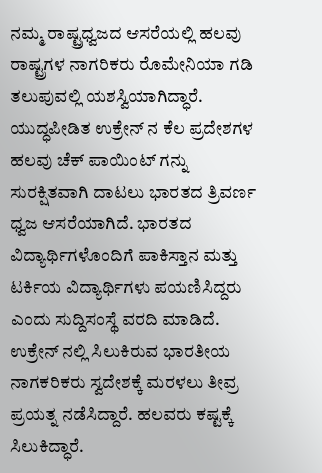ನಮ್ಮ ರಾಷ್ಟ್ರಧ್ವಜದ ಆಸರೆಯಲ್ಲಿ ಹಲವು ರಾಷ್ಟ್ರಗಳ ನಾಗರಿಕರು ರೊಮೇನಿಯಾ ಗಡಿ ತಲುಪುವಲ್ಲಿ ಯಶಸ್ವಿಯಾಗಿದ್ಧಾರೆ.
ಯುದ್ಧಪೀಡಿತ ಉಕ್ರೇನ್ ನ ಕೆಲ ಪ್ರದೇಶಗಳ ಹಲವು ಚೆಕ್ ಪಾಯಿಂಟ್ ಗನ್ನು ಸುರಕ್ಷಿತವಾಗಿ ದಾಟಲು ಭಾರತದ ತ್ರಿವರ್ಣ ಧ್ವಜ ಆಸರೆಯಾಗಿದೆ. ಭಾರತದ ವಿದ್ಯಾರ್ಥಿಗಳೊಂದಿಗೆ ಪಾಕಿಸ್ತಾನ ಮತ್ತು ಟರ್ಕಿಯ ವಿದ್ಯಾರ್ಥಿಗಳು ಪಯಣಿಸಿದ್ದರು ಎಂದು ಸುದ್ದಿಸಂಸ್ಥೆ ವರದಿ ಮಾಡಿದೆ.
ಉಕ್ರೇನ್ ನಲ್ಲಿ ಸಿಲುಕಿರುವ ಭಾರತೀಯ ನಾಗಕರಿಕರು ಸ್ವದೇಶಕ್ಕೆ ಮರಳಲು ತೀವ್ರ ಪ್ರಯತ್ನ ನಡೆಸಿದ್ದಾರೆ. ಹಲವರು ಕಷ್ಟಕ್ಕೆ ಸಿಲುಕಿದ್ಧಾರೆ.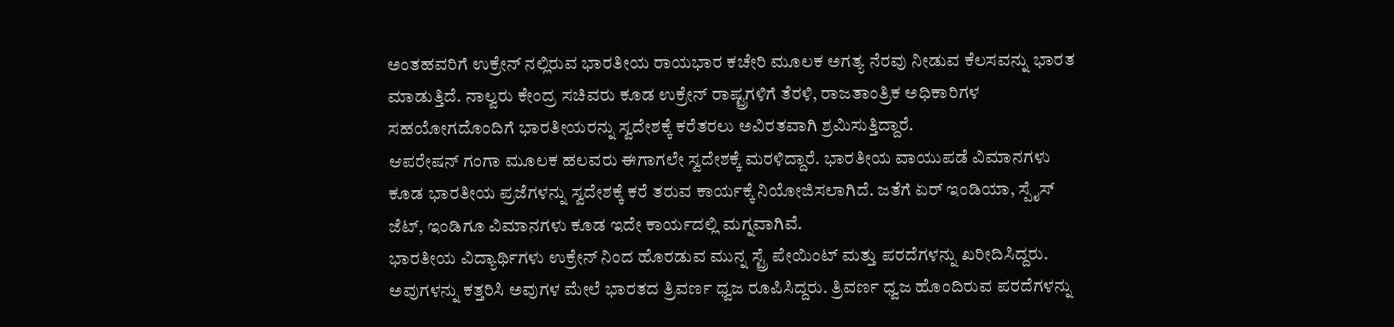ಅಂತಹವರಿಗೆ ಉಕ್ರೇನ್ ನಲ್ಲಿರುವ ಭಾರತೀಯ ರಾಯಭಾರ ಕಚೇರಿ ಮೂಲಕ ಅಗತ್ಯ ನೆರವು ನೀಡುವ ಕೆಲಸವನ್ನು ಭಾರತ ಮಾಡುತ್ತಿದೆ. ನಾಲ್ವರು ಕೇಂದ್ರ ಸಚಿವರು ಕೂಡ ಉಕ್ರೇನ್ ರಾಷ್ಟ್ರಗಳಿಗೆ ತೆರಳಿ, ರಾಜತಾಂತ್ರಿಕ ಅಧಿಕಾರಿಗಳ ಸಹಯೋಗದೊಂದಿಗೆ ಭಾರತೀಯರನ್ನು ಸ್ವದೇಶಕ್ಕೆ ಕರೆತರಲು ಅವಿರತವಾಗಿ ಶ್ರಮಿಸುತ್ತಿದ್ದಾರೆ.
ಆಪರೇಷನ್ ಗಂಗಾ ಮೂಲಕ ಹಲವರು ಈಗಾಗಲೇ ಸ್ವದೇಶಕ್ಕೆ ಮರಳಿದ್ದಾರೆ. ಭಾರತೀಯ ವಾಯುಪಡೆ ವಿಮಾನಗಳು ಕೂಡ ಭಾರತೀಯ ಪ್ರಜೆಗಳನ್ನು ಸ್ವದೇಶಕ್ಕೆ ಕರೆ ತರುವ ಕಾರ್ಯಕ್ಕೆ ನಿಯೋಜಿಸಲಾಗಿದೆ. ಜತೆಗೆ ಏರ್ ಇಂಡಿಯಾ, ಸ್ಪೈಸ್ ಜೆಟ್, ಇಂಡಿಗೂ ವಿಮಾನಗಳು ಕೂಡ ಇದೇ ಕಾರ್ಯದಲ್ಲಿ ಮಗ್ನವಾಗಿವೆ.
ಭಾರತೀಯ ವಿದ್ಯಾರ್ಥಿಗಳು ಉಕ್ರೇನ್ ನಿಂದ ಹೊರಡುವ ಮುನ್ನ ಸ್ಟ್ರೆ ಪೇಯಿಂಟ್ ಮತ್ತು ಪರದೆಗಳನ್ನು ಖರೀದಿಸಿದ್ದರು. ಅವುಗಳನ್ನು ಕತ್ತರಿಸಿ ಅವುಗಳ ಮೇಲೆ ಭಾರತದ ತ್ರಿವರ್ಣ ಧ್ವಜ ರೂಪಿಸಿದ್ದರು. ತ್ರಿವರ್ಣ ಧ್ವಜ ಹೊಂದಿರುವ ಪರದೆಗಳನ್ನು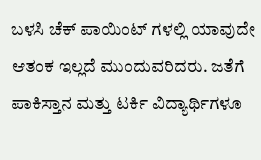ಬಳಸಿ ಚೆಕ್ ಪಾಯಿಂಟ್ ಗಳಲ್ಲಿ ಯಾವುದೇ ಆತಂಕ ಇಲ್ಲದೆ ಮುಂದುವರಿದರು. ಜತೆಗೆ ಪಾಕಿಸ್ತಾನ ಮತ್ತು ಟರ್ಕಿ ವಿದ್ಯಾರ್ಥಿಗಳೂ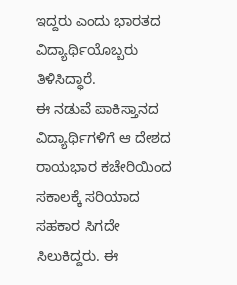ಇದ್ದರು ಎಂದು ಭಾರತದ ವಿದ್ಯಾರ್ಥಿಯೊಬ್ಬರು ತಿಳಿಸಿದ್ಧಾರೆ.
ಈ ನಡುವೆ ಪಾಕಿಸ್ತಾನದ ವಿದ್ಯಾರ್ಥಿಗಳಿಗೆ ಆ ದೇಶದ ರಾಯಭಾರ ಕಚೇರಿಯಿಂದ ಸಕಾಲಕ್ಕೆ ಸರಿಯಾದ ಸಹಕಾರ ಸಿಗದೇ ಸಿಲುಕಿದ್ದರು. ಈ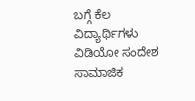ಬಗ್ಗೆ ಕೆಲ ವಿದ್ಯಾರ್ಥಿಗಳು ವಿಡಿಯೋ ಸಂದೇಶ ಸಾಮಾಜಿಕ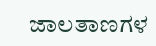ಜಾಲತಾಣಗಳ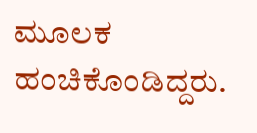ಮೂಲಕ ಹಂಚಿಕೊಂಡಿದ್ದರು.